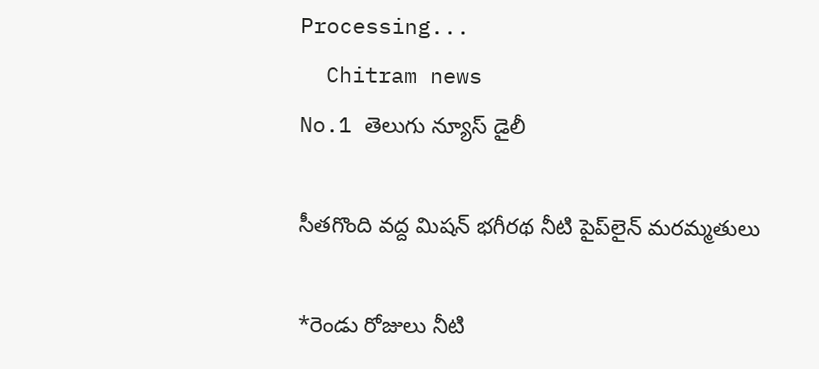Processing...
  Chitram news
No.1 తెలుగు న్యూస్ డైలీ

సీతగొంది వద్ద మిషన్ భగీరథ నీటి పైప్‌లైన్ మరమ్మతులు

*రెండు రోజులు నీటి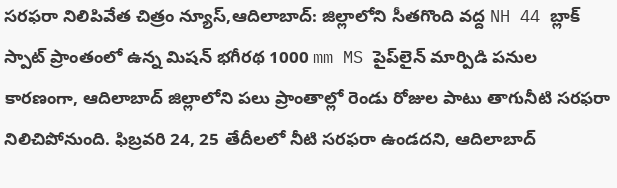సరఫరా నిలిపివేత చిత్రం న్యూస్,ఆదిలాబాద్: జిల్లాలోని సీతగొంది వద్ద NH 44 బ్లాక్ స్పాట్ ప్రాంతంలో ఉన్న మిషన్ భగీరథ 1000 mm MS పైప్‌లైన్ మార్పిడి పనుల కారణంగా, ఆదిలాబాద్ జిల్లాలోని పలు ప్రాంతాల్లో రెండు రోజుల పాటు తాగునీటి సరఫరా నిలిచిపోనుంది. ఫిబ్రవరి 24, 25 తేదీలలో నీటి సరఫరా ఉండదని, ఆదిలాబాద్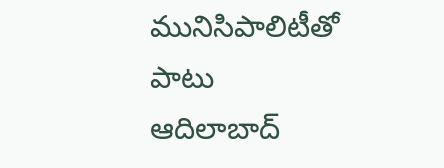మునిసిపాలిటీతో పాటు ఆదిలాబాద్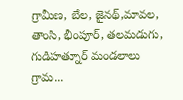గ్రామీణ, బేల, జైనథ్,మావల, తాంసి, భీంపూర్, తలమడుగు, గుడిహత్నూర్ మండలాలు గ్రామ...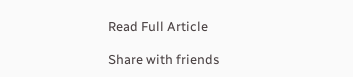Read Full Article

Share with friends